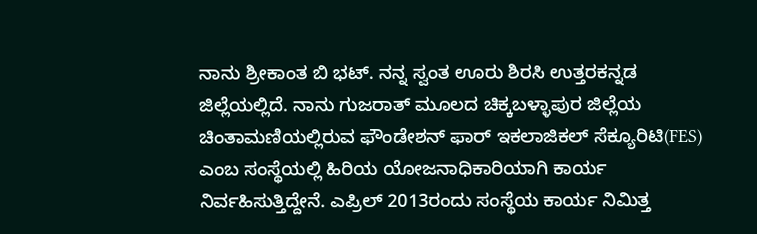ನಾನು ಶ್ರೀಕಾಂತ ಬಿ ಭಟ್. ನನ್ನ ಸ್ವಂತ ಊರು ಶಿರಸಿ ಉತ್ತರಕನ್ನಡ ಜಿಲ್ಲೆಯಲ್ಲಿದೆ. ನಾನು ಗುಜರಾತ್ ಮೂಲದ ಚಿಕ್ಕಬಳ್ಳಾಪುರ ಜಿಲ್ಲೆಯ ಚಿಂತಾಮಣಿಯಲ್ಲಿರುವ ಫೌಂಡೇಶನ್ ಫಾರ್ ಇಕಲಾಜಿಕಲ್ ಸೆಕ್ಯೂರಿಟಿ(FES) ಎಂಬ ಸಂಸ್ಥೆಯಲ್ಲಿ ಹಿರಿಯ ಯೋಜನಾಧಿಕಾರಿಯಾಗಿ ಕಾರ್ಯ ನಿರ್ವಹಿಸುತ್ತಿದ್ದೇನೆ. ಎಪ್ರಿಲ್ 2013ರಂದು ಸಂಸ್ಥೆಯ ಕಾರ್ಯ ನಿಮಿತ್ತ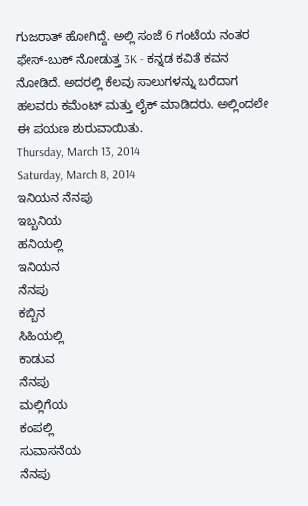ಗುಜರಾತ್ ಹೋಗಿದ್ದೆ. ಅಲ್ಲಿ ಸಂಜೆ 6 ಗಂಟೆಯ ನಂತರ ಫೇಸ್-ಬುಕ್ ನೋಡುತ್ತ 3K - ಕನ್ನಡ ಕವಿತೆ ಕವನ ನೋಡಿದೆ. ಅದರಲ್ಲಿ ಕೆಲವು ಸಾಲುಗಳನ್ನು ಬರೆದಾಗ ಹಲವರು ಕಮೆಂಟ್ ಮತ್ತು ಲೈಕ್ ಮಾಡಿದರು. ಅಲ್ಲಿಂದಲೇ ಈ ಪಯಣ ಶುರುವಾಯಿತು.
Thursday, March 13, 2014
Saturday, March 8, 2014
ಇನಿಯನ ನೆನಪು
ಇಬ್ಬನಿಯ
ಹನಿಯಲ್ಲಿ
ಇನಿಯನ
ನೆನಪು
ಕಬ್ಬಿನ
ಸಿಹಿಯಲ್ಲಿ
ಕಾಡುವ
ನೆನಪು
ಮಲ್ಲಿಗೆಯ
ಕಂಪಲ್ಲಿ
ಸುವಾಸನೆಯ
ನೆನಪು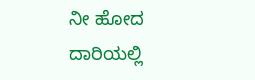ನೀ ಹೋದ
ದಾರಿಯಲ್ಲಿ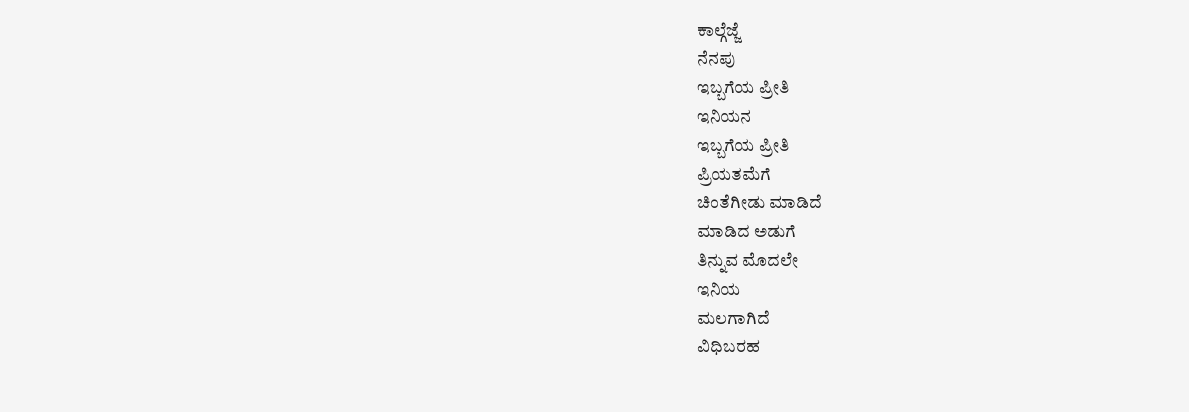ಕಾಲ್ಗೆಜ್ಜೆ
ನೆನಪು
ಇಬ್ಬಗೆಯ ಪ್ರೀತಿ
ಇನಿಯನ
ಇಬ್ಬಗೆಯ ಪ್ರೀತಿ
ಪ್ರಿಯತಮೆಗೆ
ಚಿಂತೆಗೀಡು ಮಾಡಿದೆ
ಮಾಡಿದ ಅಡುಗೆ
ತಿನ್ನುವ ಮೊದಲೇ
ಇನಿಯ
ಮಲಗಾಗಿದೆ
ವಿಧಿಬರಹ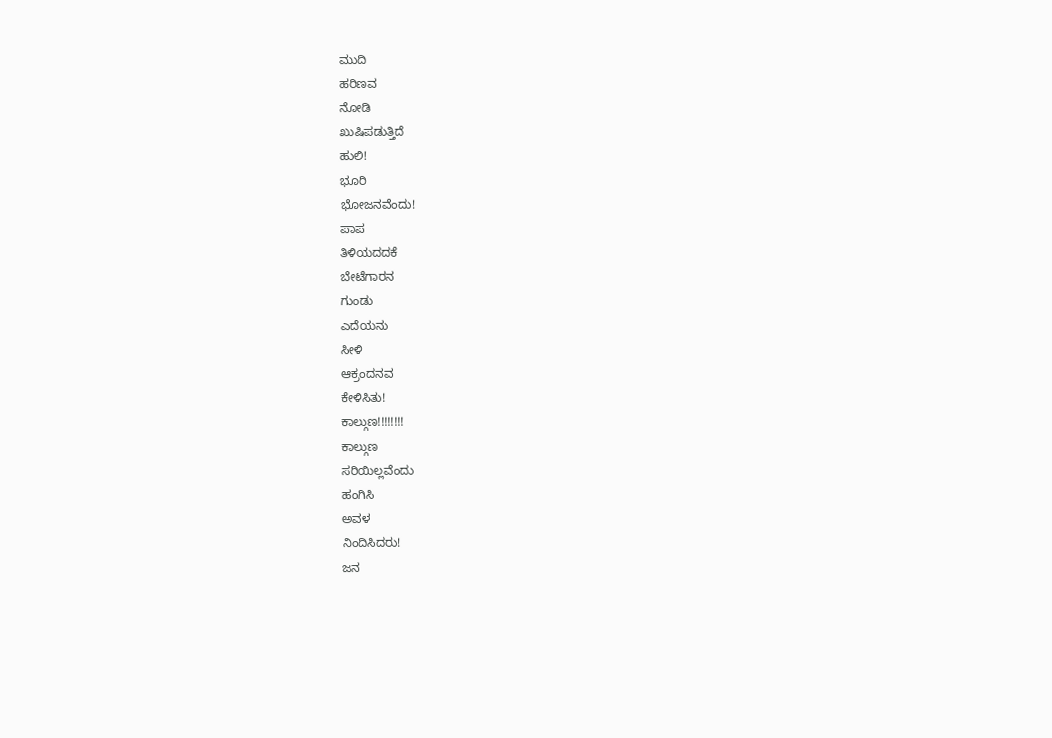ಮುದಿ
ಹರಿಣವ
ನೋಡಿ
ಖುಷಿಪಡುತ್ತಿದೆ
ಹುಲಿ!
ಭೂರಿ
ಭೋಜನವೆಂದು!
ಪಾಪ
ತಿಳಿಯದದಕೆ
ಬೇಟೆಗಾರನ
ಗುಂಡು
ಎದೆಯನು
ಸೀಳಿ
ಆಕ್ರಂದನವ
ಕೇಳಿಸಿತು!
ಕಾಲ್ಗುಣ!!!!!!!!
ಕಾಲ್ಗುಣ
ಸರಿಯಿಲ್ಲವೆಂದು
ಹಂಗಿಸಿ
ಅವಳ
ನಿಂದಿಸಿದರು!
ಜನ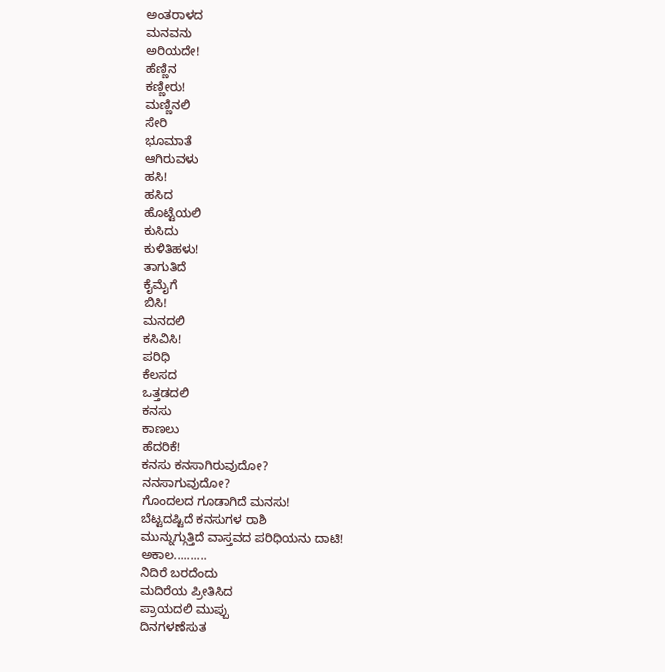ಅಂತರಾಳದ
ಮನವನು
ಅರಿಯದೇ!
ಹೆಣ್ಣಿನ
ಕಣ್ಣೀರು!
ಮಣ್ಣಿನಲಿ
ಸೇರಿ
ಭೂಮಾತೆ
ಆಗಿರುವಳು
ಹಸಿ!
ಹಸಿದ
ಹೊಟ್ಟೆಯಲಿ
ಕುಸಿದು
ಕುಳಿತಿಹಳು!
ತಾಗುತಿದೆ
ಕೈಮೈಗೆ
ಬಿಸಿ!
ಮನದಲಿ
ಕಸಿವಿಸಿ!
ಪರಿಧಿ
ಕೆಲಸದ
ಒತ್ತಡದಲಿ
ಕನಸು
ಕಾಣಲು
ಹೆದರಿಕೆ!
ಕನಸು ಕನಸಾಗಿರುವುದೋ?
ನನಸಾಗುವುದೋ?
ಗೊಂದಲದ ಗೂಡಾಗಿದೆ ಮನಸು!
ಬೆಟ್ಟದಷ್ಟಿದೆ ಕನಸುಗಳ ರಾಶಿ
ಮುನ್ನುಗ್ಗುತ್ತಿದೆ ವಾಸ್ತವದ ಪರಿಧಿಯನು ದಾಟಿ!
ಅಕಾಲ..........
ನಿದಿರೆ ಬರದೆಂದು
ಮದಿರೆಯ ಪ್ರೀತಿಸಿದ
ಪ್ರಾಯದಲಿ ಮುಪ್ಪು
ದಿನಗಳಣೆಸುತ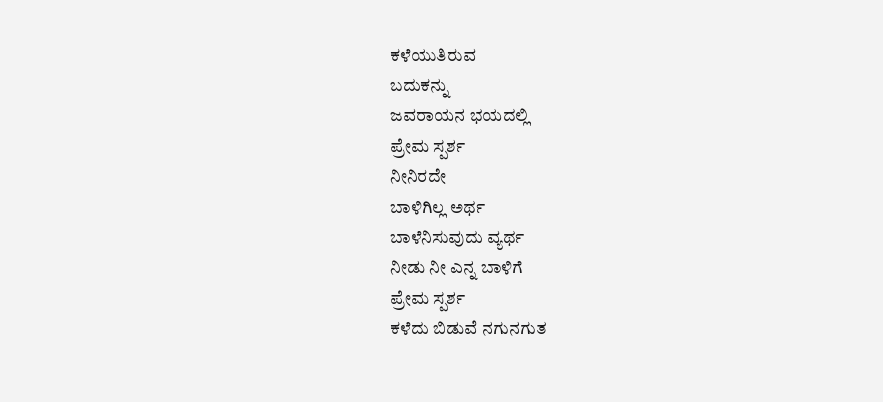ಕಳೆಯುತಿರುವ
ಬದುಕನ್ನು
ಜವರಾಯನ ಭಯದಲ್ಲಿ
ಪ್ರೇಮ ಸ್ಪರ್ಶ
ನೀನಿರದೇ
ಬಾಳಿಗಿಲ್ಲ ಅರ್ಥ
ಬಾಳೆನಿಸುವುದು ವ್ಯರ್ಥ
ನೀಡು ನೀ ಎನ್ನ ಬಾಳಿಗೆ
ಪ್ರೇಮ ಸ್ಪರ್ಶ
ಕಳೆದು ಬಿಡುವೆ ನಗುನಗುತ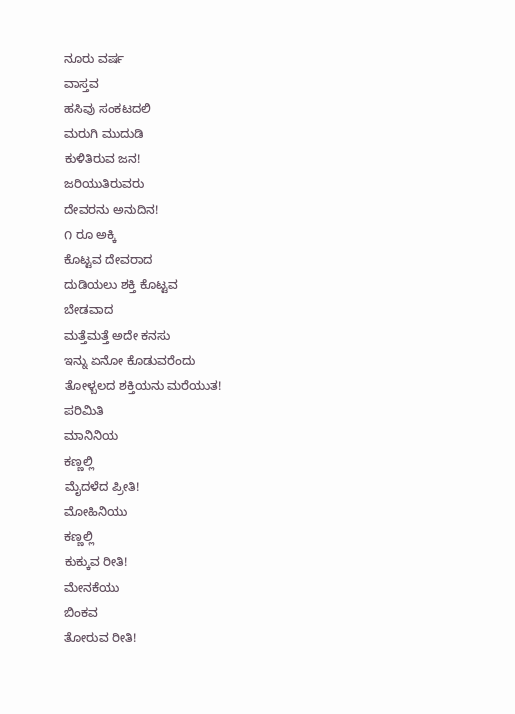ನೂರು ವರ್ಷ
ವಾಸ್ತವ
ಹಸಿವು ಸಂಕಟದಲಿ
ಮರುಗಿ ಮುದುಡಿ
ಕುಳಿತಿರುವ ಜನ!
ಜರಿಯುತಿರುವರು
ದೇವರನು ಅನುದಿನ!
೧ ರೂ ಅಕ್ಕಿ
ಕೊಟ್ಟವ ದೇವರಾದ
ದುಡಿಯಲು ಶಕ್ತಿ ಕೊಟ್ಟವ
ಬೇಡವಾದ
ಮತ್ತೆಮತ್ತೆ ಅದೇ ಕನಸು
ಇನ್ನು ಏನೋ ಕೊಡುವರೆಂದು
ತೋಳ್ಬಲದ ಶಕ್ತಿಯನು ಮರೆಯುತ!
ಪರಿಮಿತಿ
ಮಾನಿನಿಯ
ಕಣ್ಣಲ್ಲಿ
ಮೈದಳೆದ ಪ್ರೀತಿ!
ಮೋಹಿನಿಯು
ಕಣ್ಣಲ್ಲಿ
ಕುಕ್ಕುವ ರೀತಿ!
ಮೇನಕೆಯು
ಬಿಂಕವ
ತೋರುವ ರೀತಿ!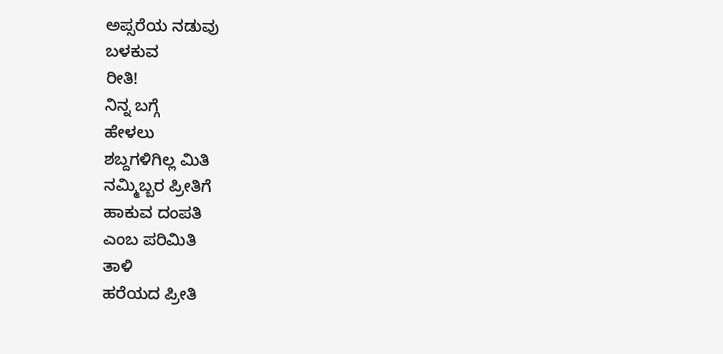ಅಪ್ಸರೆಯ ನಡುವು
ಬಳಕುವ
ರೀತಿ!
ನಿನ್ನ ಬಗ್ಗೆ
ಹೇಳಲು
ಶಬ್ದಗಳಿಗಿಲ್ಲ ಮಿತಿ
ನಮ್ಮಿಬ್ಬರ ಪ್ರೀತಿಗೆ
ಹಾಕುವ ದಂಪತಿ
ಎಂಬ ಪರಿಮಿತಿ
ತಾಳಿ
ಹರೆಯದ ಪ್ರೀತಿ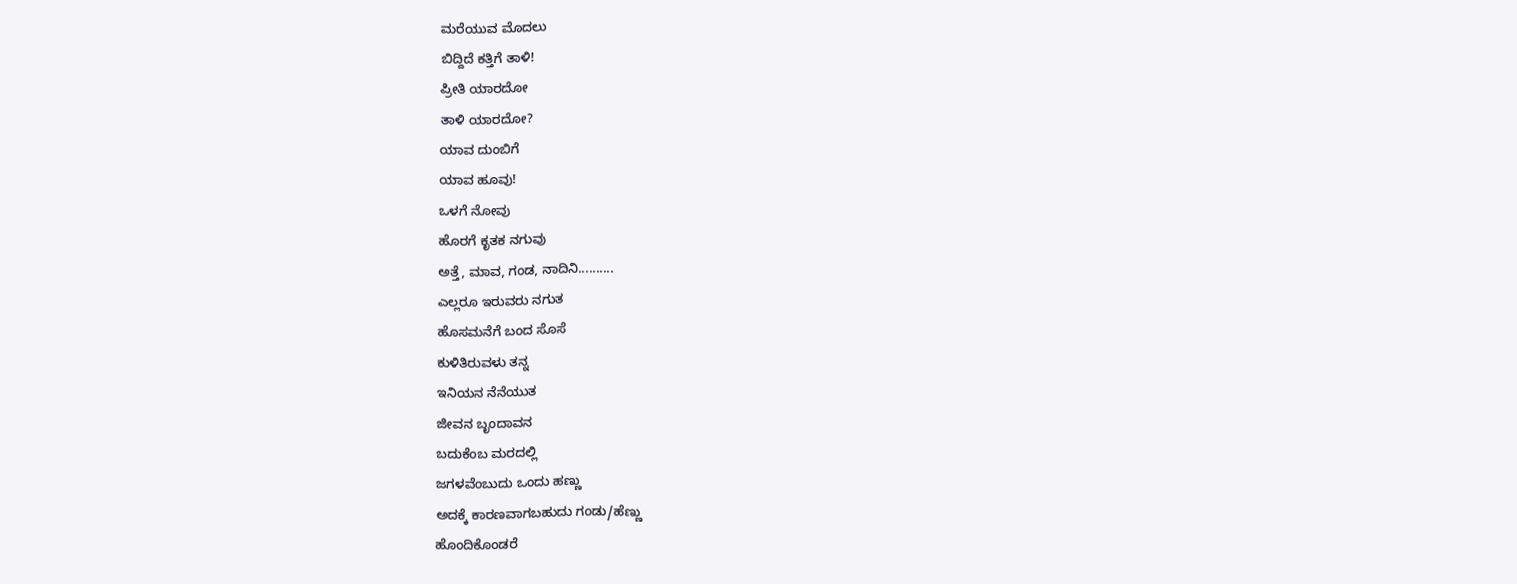ಮರೆಯುವ ಮೊದಲು
ಬಿದ್ದಿದೆ ಕತ್ತಿಗೆ ತಾಳಿ!
ಪ್ರೀತಿ ಯಾರದೋ
ತಾಳಿ ಯಾರದೋ?
ಯಾವ ದುಂಬಿಗೆ
ಯಾವ ಹೂವು!
ಒಳಗೆ ನೋವು
ಹೊರಗೆ ಕೃತಕ ನಗುವು
ಅತ್ತೆ, ಮಾವ, ಗಂಡ, ನಾದಿನಿ..........
ಎಲ್ಲರೂ ಇರುವರು ನಗುತ
ಹೊಸಮನೆಗೆ ಬಂದ ಸೊಸೆ
ಕುಳಿತಿರುವಳು ತನ್ನ
ಇನಿಯನ ನೆನೆಯುತ
ಜೀವನ ಬೃಂದಾವನ
ಬದುಕೆಂಬ ಮರದಲ್ಲಿ
ಜಗಳವೆಂಬುದು ಒಂದು ಹಣ್ಣು
ಅದಕ್ಕೆ ಕಾರಣವಾಗಬಹುದು ಗಂಡು/ಹೆಣ್ಣು
ಹೊಂದಿಕೊಂಡರೆ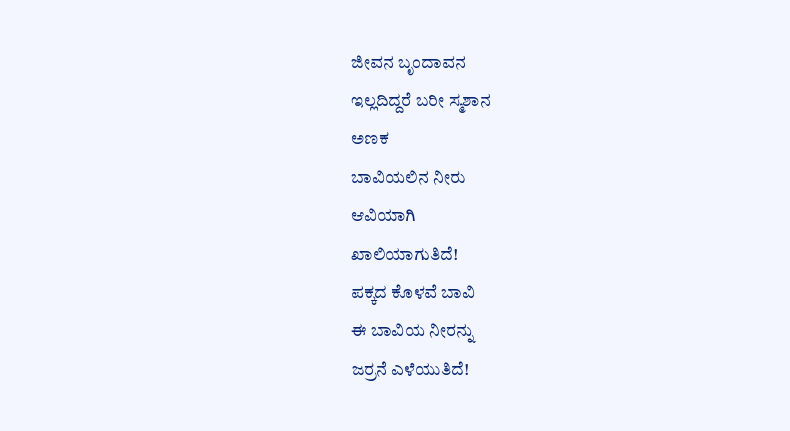ಜೀವನ ಬೃಂದಾವನ
ಇಲ್ಲದಿದ್ದರೆ ಬರೀ ಸ್ಮಶಾನ
ಅಣಕ
ಬಾವಿಯಲಿನ ನೀರು
ಆವಿಯಾಗಿ
ಖಾಲಿಯಾಗುತಿದೆ!
ಪಕ್ಕದ ಕೊಳವೆ ಬಾವಿ
ಈ ಬಾವಿಯ ನೀರನ್ನು
ಜರ್ರನೆ ಎಳೆಯುತಿದೆ!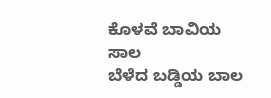ಕೊಳವೆ ಬಾವಿಯ ಸಾಲ
ಬೆಳೆದ ಬಡ್ಡಿಯ ಬಾಲ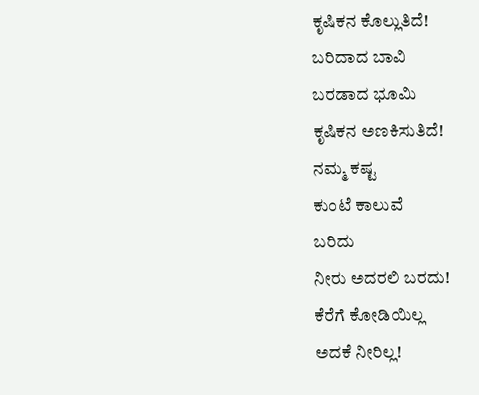ಕೃಷಿಕನ ಕೊಲ್ಲುತಿದೆ!
ಬರಿದಾದ ಬಾವಿ
ಬರಡಾದ ಭೂಮಿ
ಕೃಷಿಕನ ಅಣಕಿಸುತಿದೆ!
ನಮ್ಮ ಕಷ್ಟ
ಕುಂಟೆ ಕಾಲುವೆ
ಬರಿದು
ನೀರು ಅದರಲಿ ಬರದು!
ಕೆರೆಗೆ ಕೋಡಿಯಿಲ್ಲ
ಅದಕೆ ನೀರಿಲ್ಲ!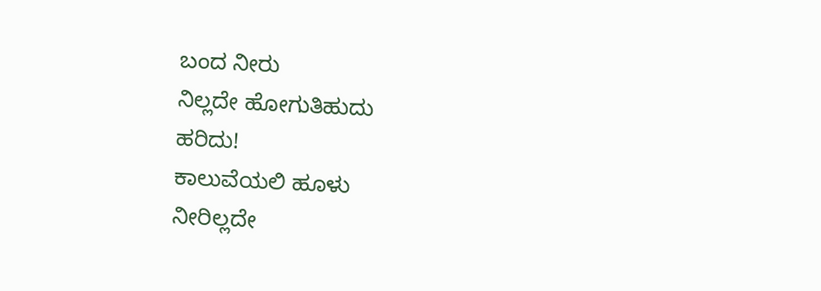ಬಂದ ನೀರು
ನಿಲ್ಲದೇ ಹೋಗುತಿಹುದು
ಹರಿದು!
ಕಾಲುವೆಯಲಿ ಹೂಳು
ನೀರಿಲ್ಲದೇ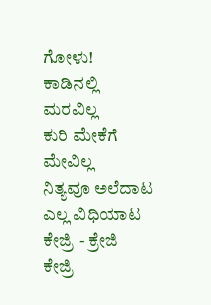ಗೋಳು!
ಕಾಡಿನಲ್ಲಿ
ಮರವಿಲ್ಲ
ಕುರಿ ಮೇಕೆಗೆ ಮೇವಿಲ್ಲ
ನಿತ್ಯವೂ ಅಲೆದಾಟ
ಎಲ್ಲ ವಿಧಿಯಾಟ
ಕೇಜ್ರಿ - ಕ್ರೇಜಿ
ಕೇಜ್ರಿ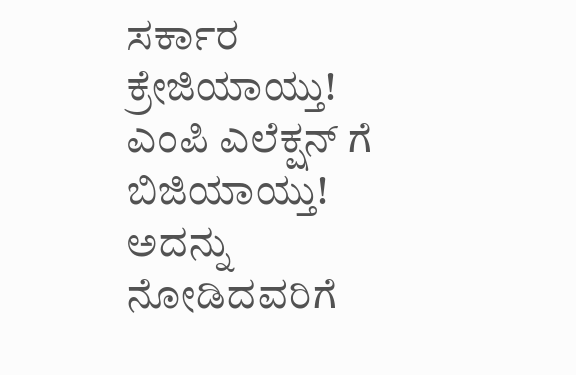ಸರ್ಕಾರ
ಕ್ರೇಜಿಯಾಯ್ತು!
ಎಂಪಿ ಎಲೆಕ್ಷನ್ ಗೆ
ಬಿಜಿಯಾಯ್ತು!
ಅದನ್ನು
ನೋಡಿದವರಿಗೆ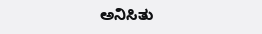ಅನಿಸಿತು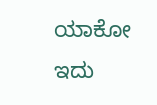ಯಾಕೋ ಇದು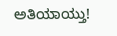ಅತಿಯಾಯ್ತು!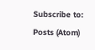Subscribe to:
Posts (Atom)